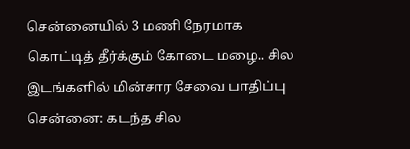சென்னையில் 3 மணி நேரமாக கொட்டித் தீர்க்கும் கோடை மழை.. சில இடங்களில் மின்சார சேவை பாதிப்பு
சென்னை: கடந்த சில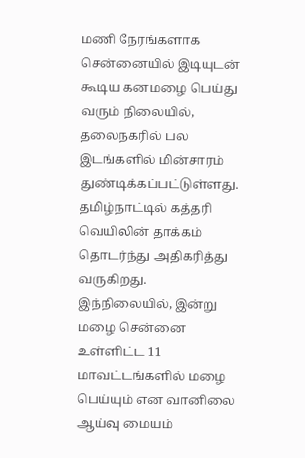மணி நேரங்களாக சென்னையில் இடியுடன் கூடிய கனமழை பெய்து வரும் நிலையில், தலைநகரில் பல இடங்களில் மின்சாரம் துண்டிக்கப்பட்டுள்ளது.
தமிழ்நாட்டில் கத்தரி வெயிலின் தாக்கம் தொடர்ந்து அதிகரித்து வருகிறது. இந்நிலையில், இன்று மழை சென்னை உள்ளிட்ட 11 மாவட்டங்களில் மழை பெய்யும் என வானிலை ஆய்வு மையம்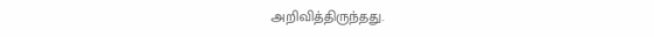அறிவித்திருந்தது.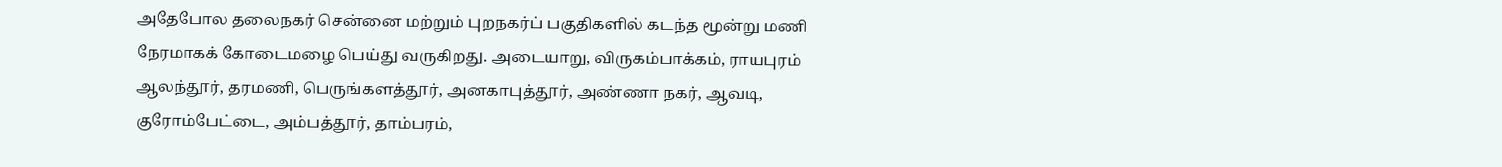அதேபோல தலைநகர் சென்னை மற்றும் புறநகர்ப் பகுதிகளில் கடந்த மூன்று மணி நேரமாகக் கோடைமழை பெய்து வருகிறது. அடையாறு, விருகம்பாக்கம், ராயபுரம் ஆலந்தூர், தரமணி, பெருங்களத்தூர், அனகாபுத்தூர், அண்ணா நகர், ஆவடி, குரோம்பேட்டை, அம்பத்தூர், தாம்பரம்,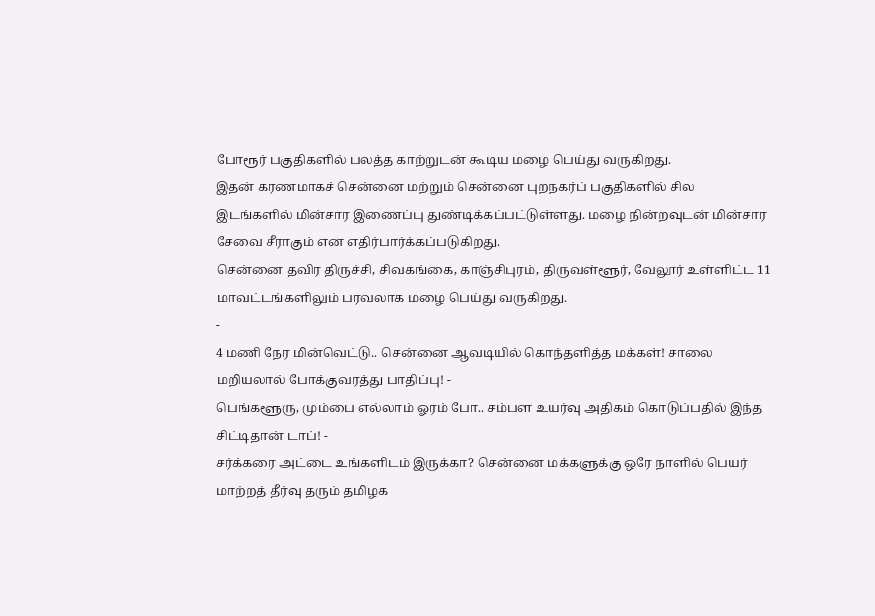போரூர் பகுதிகளில் பலத்த காற்றுடன் கூடிய மழை பெய்து வருகிறது.
இதன் கரணமாகச் சென்னை மற்றும் சென்னை புறநகர்ப் பகுதிகளில் சில இடங்களில் மின்சார இணைப்பு துண்டிக்கப்பட்டுள்ளது. மழை நின்றவுடன் மின்சார சேவை சீராகும் என எதிர்பார்க்கப்படுகிறது.
சென்னை தவிர திருச்சி, சிவகங்கை, காஞ்சிபுரம், திருவள்ளூர், வேலூர் உள்ளிட்ட 11 மாவட்டங்களிலும் பரவலாக மழை பெய்து வருகிறது.
-
4 மணி நேர மின்வெட்டு.. சென்னை ஆவடியில் கொந்தளித்த மக்கள்! சாலை மறியலால் போக்குவரத்து பாதிப்பு! -
பெங்களூரு, மும்பை எல்லாம் ஓரம் போ.. சம்பள உயர்வு அதிகம் கொடுப்பதில் இந்த சிட்டிதான் டாப்! -
சர்க்கரை அட்டை உங்களிடம் இருக்கா? சென்னை மக்களுக்கு ஒரே நாளில் பெயர் மாற்றத் தீர்வு தரும் தமிழக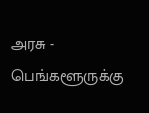அரசு -
பெங்களூருக்கு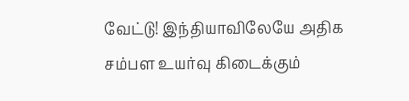வேட்டு! இந்தியாவிலேயே அதிக சம்பள உயர்வு கிடைக்கும்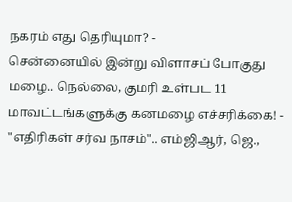நகரம் எது தெரியுமா? -
சென்னையில் இன்று விளாசப் போகுது மழை.. நெல்லை, குமரி உள்பட 11 மாவட்டங்களுக்கு கனமழை எச்சரிக்கை! -
"எதிரிகள் சர்வ நாசம்".. எம்ஜிஆர், ஜெ.,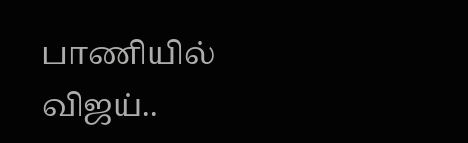பாணியில் விஜய்..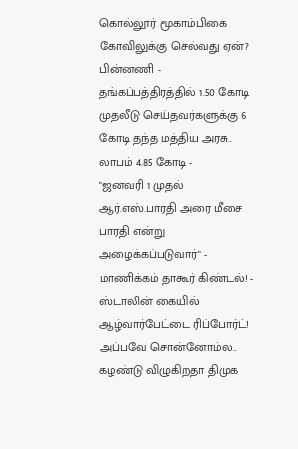கொல்லூர் மூகாம்பிகை கோவிலுக்கு செல்வது ஏன்? பின்னணி -
தங்கப்பத்திரத்தில் 1.50 கோடி முதலீடு செய்தவர்களுக்கு 6 கோடி தந்த மத்திய அரசு.. லாபம் 4.85 கோடி -
"ஜனவரி 1 முதல் ஆர்.எஸ்.பாரதி அரை மீசை பாரதி என்று அழைக்கப்படுவார்" - மாணிக்கம் தாகூர் கிண்டல்! -
ஸ்டாலின் கையில் ஆழ்வார்பேட்டை ரிப்போர்ட்! அப்பவே சொன்னோம்ல.. கழண்டு விழுகிறதா திமுக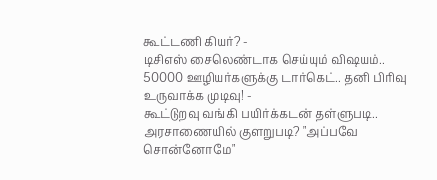கூட்டணி கியர்? -
டிசிஎஸ் சைலெண்டாக செய்யும் விஷயம்.. 50000 ஊழியர்களுக்கு டார்கெட்.. தனி பிரிவு உருவாக்க முடிவு! -
கூட்டுறவு வங்கி பயிர்க்கடன் தள்ளுபடி.. அரசாணையில் குளறுபடி? "அப்பவே சொன்னோமே"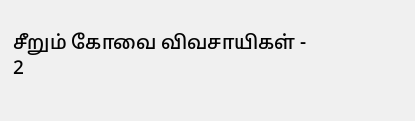சீறும் கோவை விவசாயிகள் -
2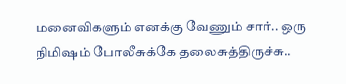மனைவிகளும் எனக்கு வேணும் சார்.. ஒரு நிமிஷம் போலீசுக்கே தலைசுத்திருச்சு..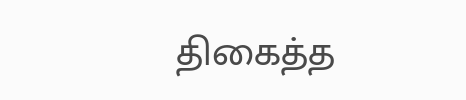திகைத்த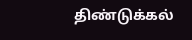திண்டுக்கல்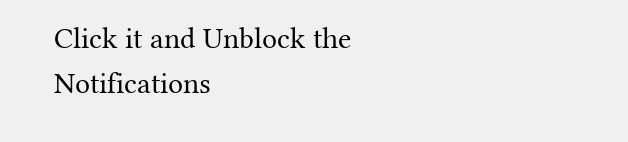Click it and Unblock the Notifications